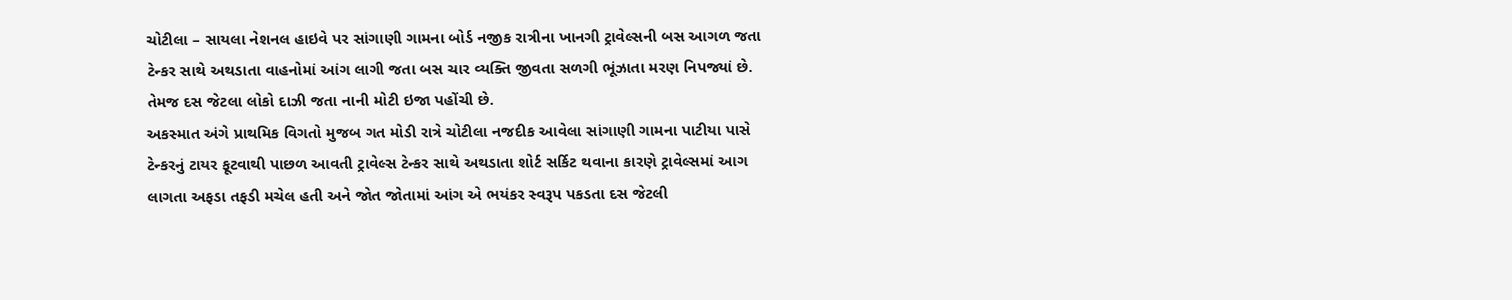ચોટીલા – સાયલા નેશનલ હાઇવે પર સાંગાણી ગામના બોર્ડ નજીક રાત્રીના ખાનગી ટ્રાવેલ્સની બસ આગળ જતા ટેન્કર સાથે અથડાતા વાહનોમાં આંગ લાગી જતા બસ ચાર વ્યક્તિ જીવતા સળગી ભૂંઝાતા મરણ નિપજ્યાં છે. તેમજ દસ જેટલા લોકો દાઝી જતા નાની મોટી ઇજા પહોંચી છે.
અકસ્માત અંગે પ્રાથમિક વિગતો મુજબ ગત મોડી રાત્રે ચોટીલા નજદીક આવેલા સાંગાણી ગામના પાટીયા પાસે ટેન્કરનું ટાયર ફૂટવાથી પાછળ આવતી ટ્રાવેલ્સ ટેન્કર સાથે અથડાતા શોર્ટ સર્કિટ થવાના કારણે ટ્રાવેલ્સમાં આગ લાગતા અફડા તફડી મચેલ હતી અને જોત જોતામાં આંગ એ ભયંકર સ્વરૂપ પકડતા દસ જેટલી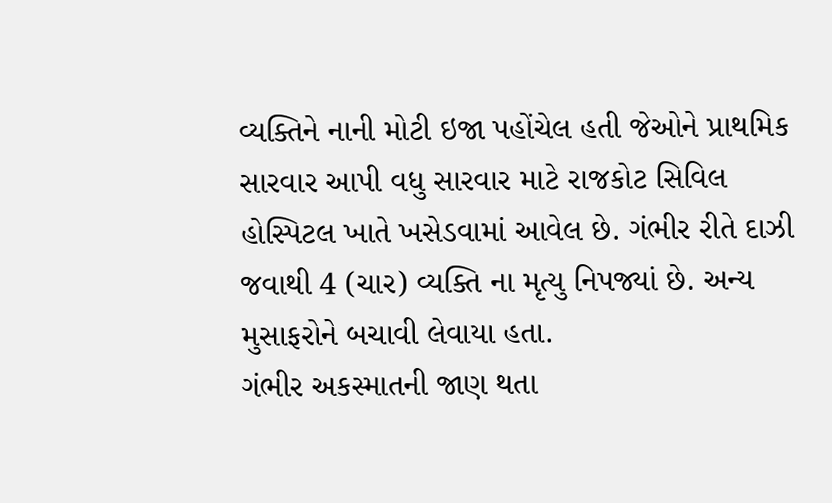વ્યક્તિને નાની મોટી ઇજા પહોંચેલ હતી જેઓને પ્રાથમિક સારવાર આપી વધુ સારવાર માટે રાજકોટ સિવિલ હોસ્પિટલ ખાતે ખસેડવામાં આવેલ છે. ગંભીર રીતે દાઝી જવાથી 4 (ચાર) વ્યક્તિ ના મૃત્યુ નિપજ્યાં છે. અન્ય મુસાફરોને બચાવી લેવાયા હતા.
ગંભીર અકસ્માતની જાણ થતા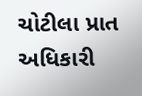ચોટીલા પ્રાત અધિકારી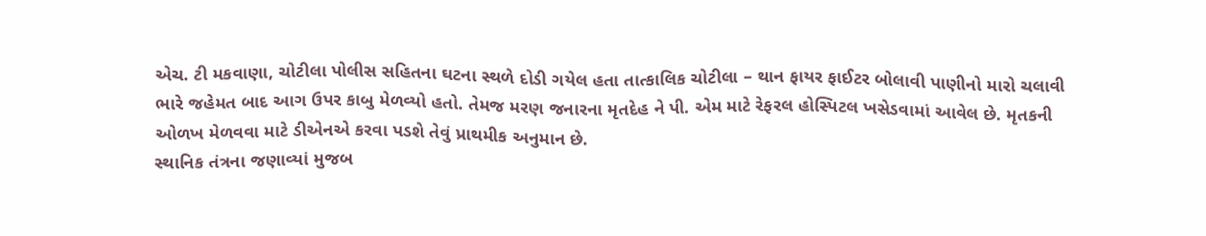એચ. ટી મકવાણા, ચોટીલા પોલીસ સહિતના ઘટના સ્થળે દોડી ગયેલ હતા તાત્કાલિક ચોટીલા – થાન ફાયર ફાઈટર બોલાવી પાણીનો મારો ચલાવી ભારે જહેમત બાદ આગ ઉપર કાબુ મેળવ્યો હતો. તેમજ મરણ જનારના મૃતદેહ ને પી. એમ માટે રેફરલ હોસ્પિટલ ખસેડવામાં આવેલ છે. મૃતકની ઓળખ મેળવવા માટે ડીએનએ કરવા પડશે તેવું પ્રાથમીક અનુમાન છે.
સ્થાનિક તંત્રના જણાવ્યાં મુજબ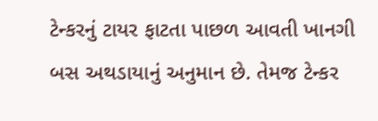ટેન્કરનું ટાયર ફાટતા પાછળ આવતી ખાનગી બસ અથડાયાનું અનુમાન છે. તેમજ ટેન્કર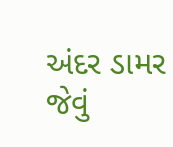અંદર ડામર જેવું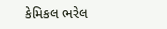કેમિકલ ભરેલ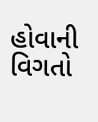હોવાની વિગતો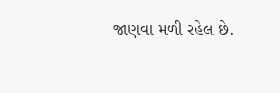જાણવા મળી રહેલ છે.